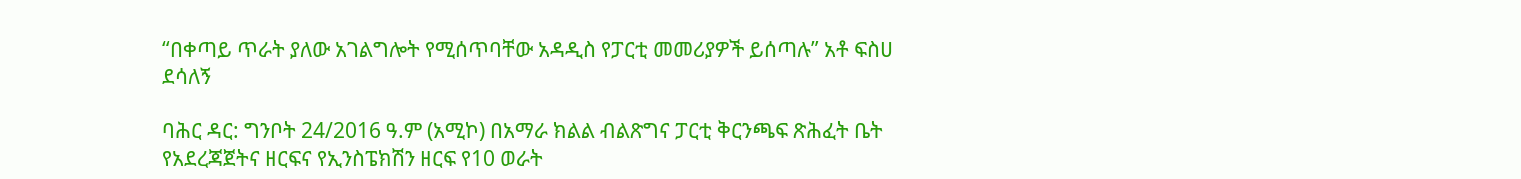“በቀጣይ ጥራት ያለው አገልግሎት የሚሰጥባቸው አዳዲስ የፓርቲ መመሪያዎች ይሰጣሉ” አቶ ፍስሀ ደሳለኝ

ባሕር ዳር: ግንቦት 24/2016 ዓ.ም (አሚኮ) በአማራ ክልል ብልጽግና ፓርቲ ቅርንጫፍ ጽሕፈት ቤት የአደረጃጀትና ዘርፍና የኢንስፔክሽን ዘርፍ የ10 ወራት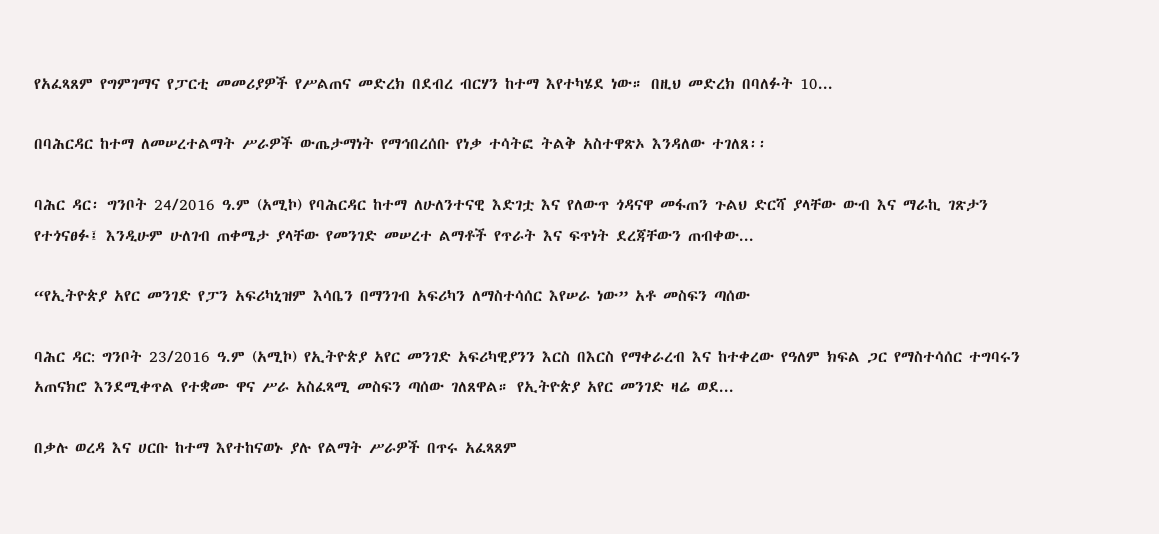የአፈጻጸም የግምገማና የፓርቲ መመሪያዎች የሥልጠና መድረክ በደብረ ብርሃን ከተማ እየተካሄደ ነው። በዚህ መድረክ በባለፉት 10...

በባሕርዳር ከተማ ለመሠረተልማት ሥራዎች ውጤታማነት የማኅበረሰቡ የነቃ ተሳትፎ ትልቅ አስተዋጽኦ እንዳለው ተገለጸ፡፡

ባሕር ዳር፡ ግንቦት 24/2016 ዓ.ም (አሚኮ) የባሕርዳር ከተማ ለሁለንተናዊ እድገቷ እና የለውጥ ጎዳናዋ መፋጠን ጉልህ ድርሻ ያላቸው ውብ እና ማራኪ ገጽታን የተጎናፀፉ፤ እንዲሁም ሁለገብ ጠቀሜታ ያላቸው የመንገድ መሠረተ ልማቶች የጥራት እና ፍጥነት ደረጃቸውን ጠብቀው...

“የኢትዮጵያ አየር መንገድ የፓን አፍሪካኒዝም እሳቤን በማንገብ አፍሪካን ለማስተሳሰር እየሠራ ነው” አቶ መስፍን ጣሰው

ባሕር ዳር: ግንቦት 23/2016 ዓ.ም (አሚኮ) የኢትዮጵያ አየር መንገድ አፍሪካዊያንን እርስ በእርስ የማቀራረብ እና ከተቀረው የዓለም ክፍል ጋር የማስተሳሰር ተግባሩን አጠናክሮ እንደሚቀጥል የተቋሙ ዋና ሥራ አስፈጻሚ መስፍን ጣሰው ገለጸዋል። የኢትዮጵያ አየር መንገድ ዛሬ ወደ...

በቃሉ ወረዳ እና ሀርቡ ከተማ እየተከናወኑ ያሉ የልማት ሥራዎች በጥሩ አፈጻጸም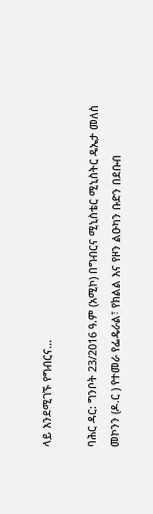ላይ እንደሚገኙ የግብርና...

ባሕር ዳር: ግንቦት 23/2016 ዓ.ም (አሚኮ) በግብርና ሚኒስቴር ሚኒስትር ዴኤታ መለስ መኮንን (ዶ.ር ) የተመራ የፌዴራል፣ የክልል እና የዞን ልዑካን ቡድን በደቡብ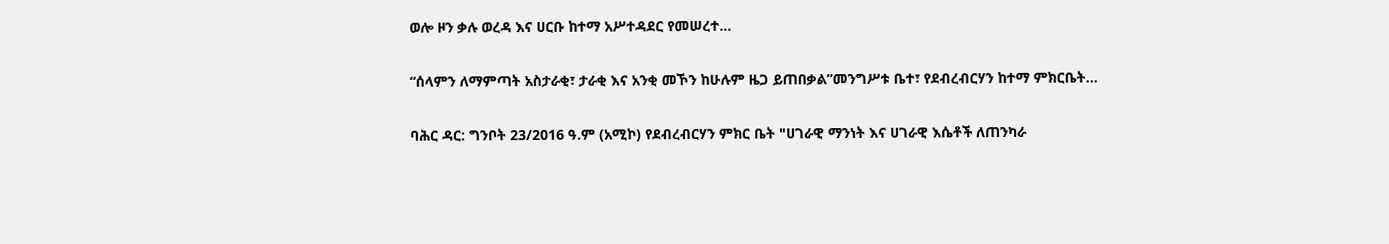ወሎ ዞን ቃሉ ወረዳ እና ሀርቡ ከተማ አሥተዳደር የመሠረተ...

“ሰላምን ለማምጣት አስታራቂ፣ ታራቂ እና አንቂ መኾን ከሁሉም ዜጋ ይጠበቃል”መንግሥቱ ቤተ፣ የደብረብርሃን ከተማ ምክርቤት...

ባሕር ዳር: ግንቦት 23/2016 ዓ.ም (አሚኮ) የደብረብርሃን ምክር ቤት "ሀገራዊ ማንነት እና ሀገራዊ እሴቶች ለጠንካራ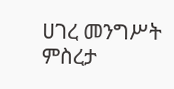ሀገረ መንግሥት ምስረታ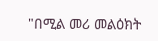"በሚል መሪ መልዕክት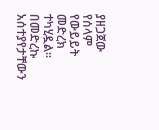ያዘጋጀው የሰላም የውይይት መድረክ ተካሂዷል። በመድረኩ አሰተያየታቸውን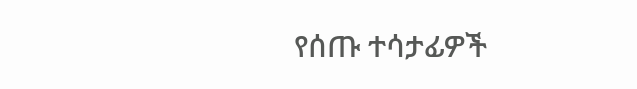የሰጡ ተሳታፊዎች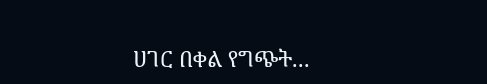ሀገር በቀል የግጭት...